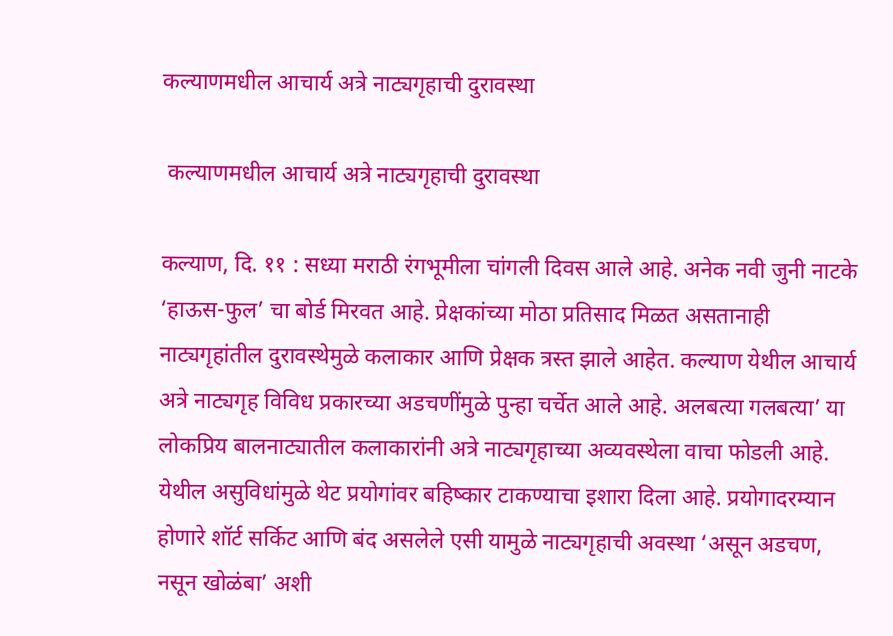कल्याणमधील आचार्य अत्रे नाट्यगृहाची दुरावस्था

 कल्याणमधील आचार्य अत्रे नाट्यगृहाची दुरावस्था

कल्याण, दि. ११ : सध्या मराठी रंगभूमीला चांगली दिवस आले आहे. अनेक नवी जुनी नाटके ‘हाऊस-फुल’ चा बोर्ड मिरवत आहे. प्रेक्षकांच्या मोठा प्रतिसाद मिळत असतानाही नाट्यगृहांतील दुरावस्थेमुळे कलाकार आणि प्रेक्षक त्रस्त झाले आहेत. कल्याण येथील आचार्य अत्रे नाट्यगृह विविध प्रकारच्या अडचणींमुळे पुन्हा चर्चेत आले आहे. अलबत्या गलबत्या’ या लोकप्रिय बालनाट्यातील कलाकारांनी अत्रे नाट्यगृहाच्या अव्यवस्थेला वाचा फोडली आहे. येथील असुविधांमुळे थेट प्रयोगांवर बहिष्कार टाकण्याचा इशारा दिला आहे. प्रयोगादरम्यान होणारे शॉर्ट सर्किट आणि बंद असलेले एसी यामुळे नाट्यगृहाची अवस्था ‘असून अडचण, नसून खोळंबा’ अशी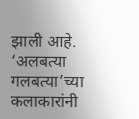झाली आहे. ‘अलबत्या गलबत्या’च्या कलाकारांनी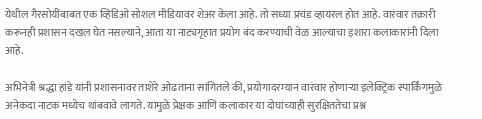येथील गैरसोयींबाबत एक व्हिडिओ सोशल मीडियावर शेअर केला आहे. तो सध्या प्रचंड व्हायरल होत आहे. वारंवार तक्रारी करूनही प्रशासन दखल घेत नसल्याने, आता या नाट्यगृहात प्रयोग बंद करण्याची वेळ आल्याचा इशारा कलाकारांनी दिला आहे.

अभिनेत्री श्रद्धा हांडे यांनी प्रशासनावर ताशेरे ओढताना सांगितले की, प्रयोगादरम्यान वारंवार होणाऱ्या इलेक्ट्रिक स्पार्किंगमुळे अनेकदा नाटक मध्येच थांबवावे लागते. यामुळे प्रेक्षक आणि कलाकार या दोघांच्याही सुरक्षिततेचा प्रश्न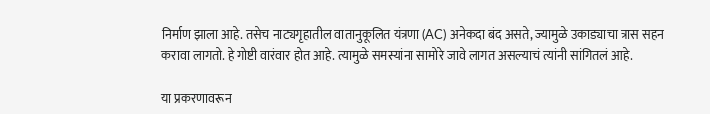निर्माण झाला आहे. तसेच नाट्यगृहातील वातानुकूलित यंत्रणा (AC) अनेकदा बंद असते, ज्यामुळे उकाड्याचा त्रास सहन करावा लागतो. हे गोष्टी वारंवार होत आहे. त्यामुळे समस्यांना सामोरे जावे लागत असल्याचं त्यांनी सांगितलं आहे.

या प्रकरणावरून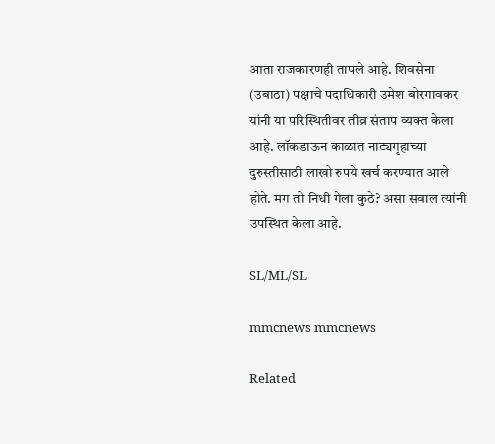आता राजकारणही तापले आहे. शिवसेना (उबाठा) पक्षाचे पदाधिकारी उमेश बोरगावकर यांनी या परिस्थितीवर तीव्र संताप व्यक्त केला आहे. लॉकडाऊन काळात नाट्यगृहाच्या दुरुस्तीसाठी लाखो रुपये खर्च करण्यात आले होते. मग तो निधी गेला कुठे? असा सवाल त्यांनी उपस्थित केला आहे.

SL/ML/SL

mmcnews mmcnews

Related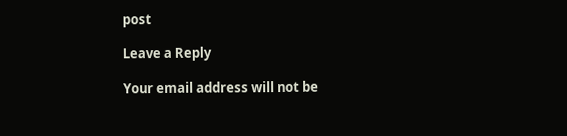post

Leave a Reply

Your email address will not be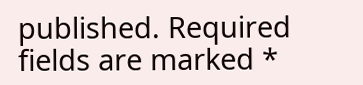published. Required fields are marked *